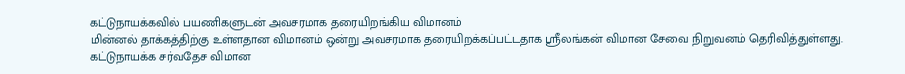கட்டுநாயக்கவில் பயணிகளுடன் அவசரமாக தரையிறங்கிய விமானம்
மின்னல் தாக்கத்திற்கு உள்ளதான விமானம் ஒன்று அவசரமாக தரையிறக்கப்பட்டதாக ஸ்ரீலங்கன் விமான சேவை நிறுவனம் தெரிவித்துள்ளது.
கட்டுநாயக்க சர்வதேச விமான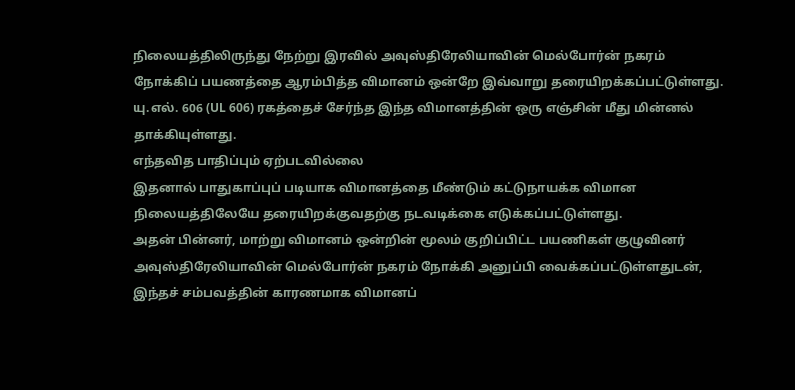நிலையத்திலிருந்து நேற்று இரவில் அவுஸ்திரேலியாவின் மெல்போர்ன் நகரம் நோக்கிப் பயணத்தை ஆரம்பித்த விமானம் ஒன்றே இவ்வாறு தரையிறக்கப்பட்டுள்ளது.
யு.எல். 606 (UL 606) ரகத்தைச் சேர்ந்த இந்த விமானத்தின் ஒரு எஞ்சின் மீது மின்னல் தாக்கியுள்ளது.
எந்தவித பாதிப்பும் ஏற்படவில்லை
இதனால் பாதுகாப்புப் படியாக விமானத்தை மீண்டும் கட்டுநாயக்க விமான நிலையத்திலேயே தரையிறக்குவதற்கு நடவடிக்கை எடுக்கப்பட்டுள்ளது.
அதன் பின்னர், மாற்று விமானம் ஒன்றின் மூலம் குறிப்பிட்ட பயணிகள் குழுவினர் அவுஸ்திரேலியாவின் மெல்போர்ன் நகரம் நோக்கி அனுப்பி வைக்கப்பட்டுள்ளதுடன், இந்தச் சம்பவத்தின் காரணமாக விமானப்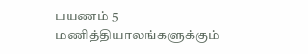பயணம் 5 மணித்தியாலங்களுக்கும்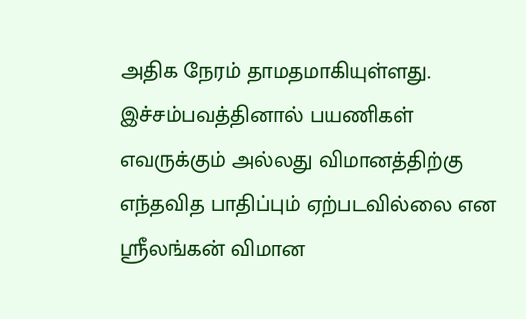அதிக நேரம் தாமதமாகியுள்ளது.
இச்சம்பவத்தினால் பயணிகள் எவருக்கும் அல்லது விமானத்திற்கு எந்தவித பாதிப்பும் ஏற்படவில்லை என ஸ்ரீலங்கன் விமான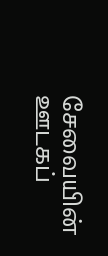சேவையின் ஊடகப்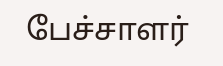பேச்சாளர்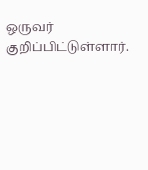ஒருவர் குறிப்பிட்டுள்ளார்.